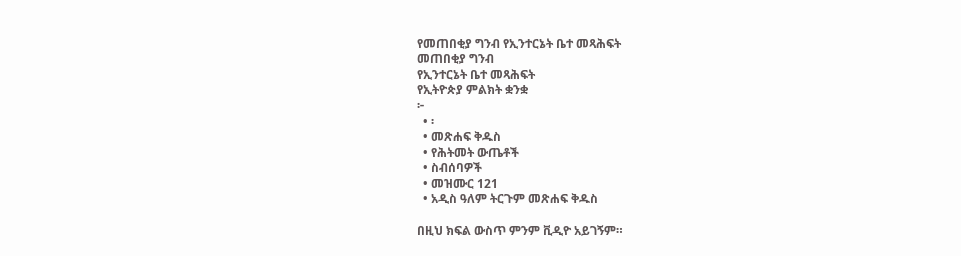የመጠበቂያ ግንብ የኢንተርኔት ቤተ መጻሕፍት
መጠበቂያ ግንብ
የኢንተርኔት ቤተ መጻሕፍት
የኢትዮጵያ ምልክት ቋንቋ
፦
  • ፡
  • መጽሐፍ ቅዱስ
  • የሕትመት ውጤቶች
  • ስብሰባዎች
  • መዝሙር 121
  • አዲስ ዓለም ትርጉም መጽሐፍ ቅዱስ

በዚህ ክፍል ውስጥ ምንም ቪዲዮ አይገኝም።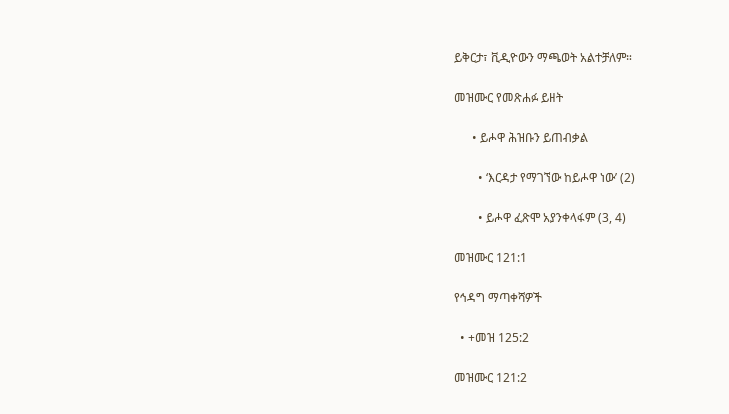ይቅርታ፣ ቪዲዮውን ማጫወት አልተቻለም።

መዝሙር የመጽሐፉ ይዘት

      • ይሖዋ ሕዝቡን ይጠብቃል

        • ‘እርዳታ የማገኘው ከይሖዋ ነው’ (2)

        • ይሖዋ ፈጽሞ አያንቀላፋም (3, 4)

መዝሙር 121:1

የኅዳግ ማጣቀሻዎች

  • +መዝ 125:2

መዝሙር 121:2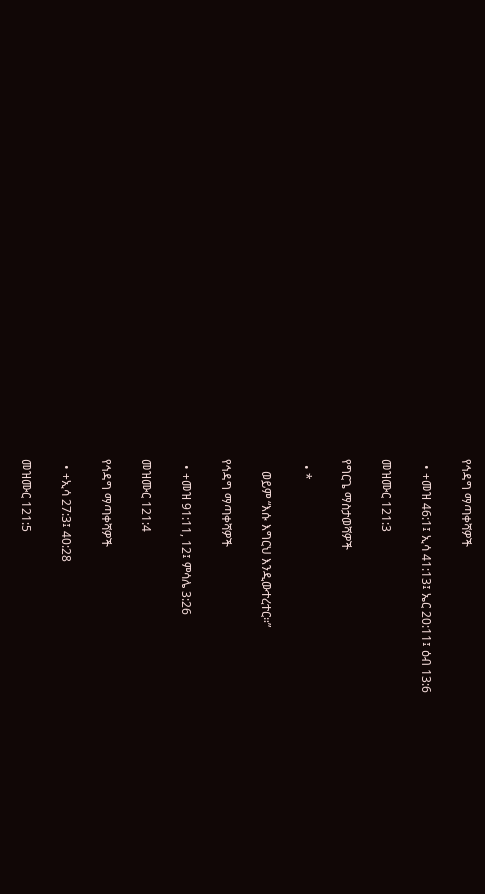የኅዳግ ማጣቀሻዎች

  • +መዝ 46:1፤ ኢሳ 41:13፤ ኤር 20:11፤ ዕብ 13:6

መዝሙር 121:3

የግርጌ ማስታወሻዎች

  • *

    ወይም “እሱ እግርህ እንዲውተረተር።”

የኅዳግ ማጣቀሻዎች

  • +መዝ 91:11, 12፤ ምሳሌ 3:26

መዝሙር 121:4

የኅዳግ ማጣቀሻዎች

  • +ኢሳ 27:3፤ 40:28

መዝሙር 121:5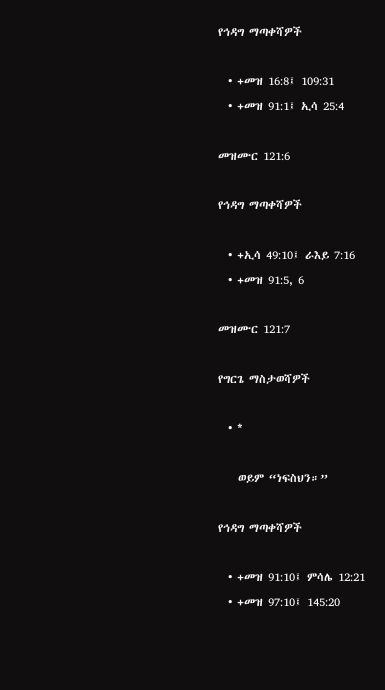የኅዳግ ማጣቀሻዎች

  • +መዝ 16:8፤ 109:31
  • +መዝ 91:1፤ ኢሳ 25:4

መዝሙር 121:6

የኅዳግ ማጣቀሻዎች

  • +ኢሳ 49:10፤ ራእይ 7:16
  • +መዝ 91:5, 6

መዝሙር 121:7

የግርጌ ማስታወሻዎች

  • *

    ወይም “ነፍስህን።”

የኅዳግ ማጣቀሻዎች

  • +መዝ 91:10፤ ምሳሌ 12:21
  • +መዝ 97:10፤ 145:20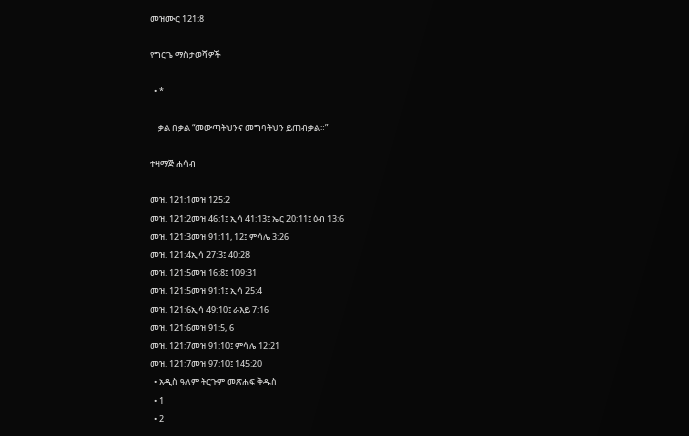መዝሙር 121:8

የግርጌ ማስታወሻዎች

  • *

    ቃል በቃል “መውጣትህንና መግባትህን ይጠብቃል።”

ተዛማጅ ሐሳብ

መዝ. 121:1መዝ 125:2
መዝ. 121:2መዝ 46:1፤ ኢሳ 41:13፤ ኤር 20:11፤ ዕብ 13:6
መዝ. 121:3መዝ 91:11, 12፤ ምሳሌ 3:26
መዝ. 121:4ኢሳ 27:3፤ 40:28
መዝ. 121:5መዝ 16:8፤ 109:31
መዝ. 121:5መዝ 91:1፤ ኢሳ 25:4
መዝ. 121:6ኢሳ 49:10፤ ራእይ 7:16
መዝ. 121:6መዝ 91:5, 6
መዝ. 121:7መዝ 91:10፤ ምሳሌ 12:21
መዝ. 121:7መዝ 97:10፤ 145:20
  • አዲስ ዓለም ትርጉም መጽሐፍ ቅዱስ
  • 1
  • 2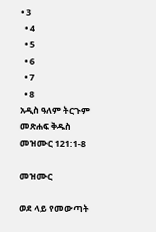• 3
  • 4
  • 5
  • 6
  • 7
  • 8
አዲስ ዓለም ትርጉም መጽሐፍ ቅዱስ
መዝሙር 121:1-8

መዝሙር

ወደ ላይ የመውጣት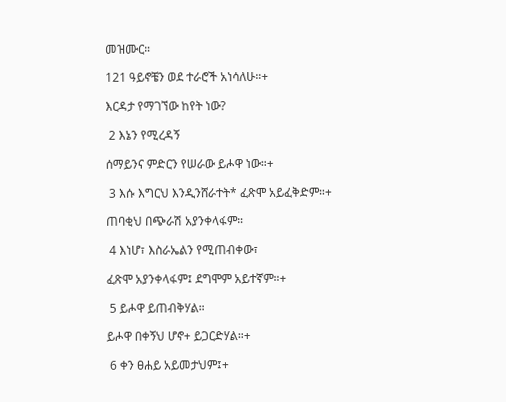መዝሙር።

121 ዓይኖቼን ወደ ተራሮች አነሳለሁ።+

እርዳታ የማገኘው ከየት ነው?

 2 እኔን የሚረዳኝ

ሰማይንና ምድርን የሠራው ይሖዋ ነው።+

 3 እሱ እግርህ እንዲንሸራተት* ፈጽሞ አይፈቅድም።+

ጠባቂህ በጭራሽ አያንቀላፋም።

 4 እነሆ፣ እስራኤልን የሚጠብቀው፣

ፈጽሞ አያንቀላፋም፤ ደግሞም አይተኛም።+

 5 ይሖዋ ይጠብቅሃል።

ይሖዋ በቀኝህ ሆኖ+ ይጋርድሃል።+

 6 ቀን ፀሐይ አይመታህም፤+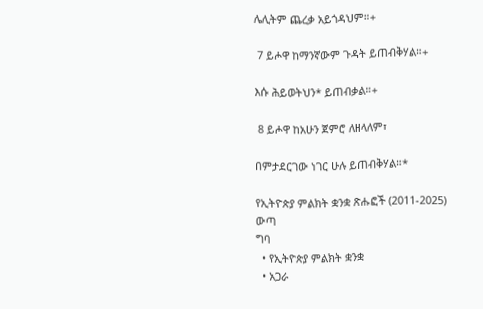ሌሊትም ጨረቃ አይጎዳህም።+

 7 ይሖዋ ከማንኛውም ጉዳት ይጠብቅሃል።+

እሱ ሕይወትህን* ይጠብቃል።+

 8 ይሖዋ ከአሁን ጀምሮ ለዘላለም፣

በምታደርገው ነገር ሁሉ ይጠብቅሃል።*

የኢትዮጵያ ምልክት ቋንቋ ጽሑፎች (2011-2025)
ውጣ
ግባ
  • የኢትዮጵያ ምልክት ቋንቋ
  • አጋራ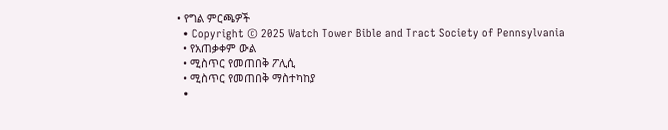• የግል ምርጫዎች
  • Copyright © 2025 Watch Tower Bible and Tract Society of Pennsylvania
  • የአጠቃቀም ውል
  • ሚስጥር የመጠበቅ ፖሊሲ
  • ሚስጥር የመጠበቅ ማስተካከያ
  •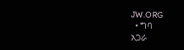JW.ORG
  • ግባ
አጋራ